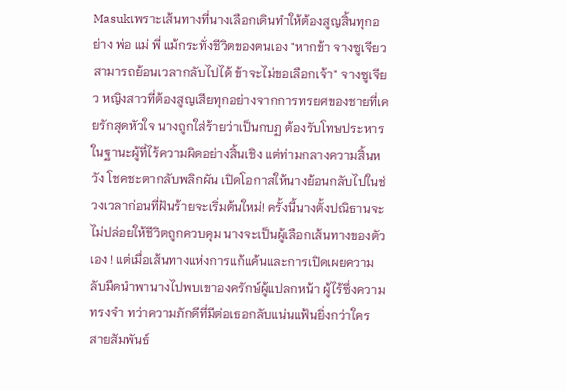Masukเพราะเส้นทางที่นางเลือกเดินทำให้ต้องสูญสิ้นทุกอย่าง พ่อ แม่ พี่ แม้กระทั่งชีวิตของตนเอง "หากข้า จางซูเจียว สามารถย้อนเวลากลับไปได้ ข้าจะไม่ขอเลือกเจ้า" จางซูเจียว หญิงสาวที่ต้องสูญเสียทุกอย่างจากการทรยศของชายที่เคยรักสุดหัวใจ นางถูกใส่ร้ายว่าเป็นกบฏ ต้องรับโทษประหารในฐานะผู้ที่ไร้ความผิดอย่างสิ้นเชิง แต่ท่ามกลางความสิ้นหวัง โชคชะตากลับพลิกผัน เปิดโอกาสให้นางย้อนกลับไปในช่วงเวลาก่อนที่ฝันร้ายจะเริ่มต้นใหม่! ครั้งนี้นางตั้งปณิธานจะไม่ปล่อยให้ชีวิตถูกควบคุม นางจะเป็นผู้เลือกเส้นทางของตัวเอง ! แต่เมื่อเส้นทางแห่งการแก้แค้นและการเปิดเผยความลับมืดนำพานางไปพบเขาองครักษ์ผู้แปลกหน้า ผู้ไร้ซึ่งความทรงจำ ทว่าความภักดีที่มีต่อเธอกลับแน่นแฟ้นยิ่งกว่าใคร สายสัมพันธ์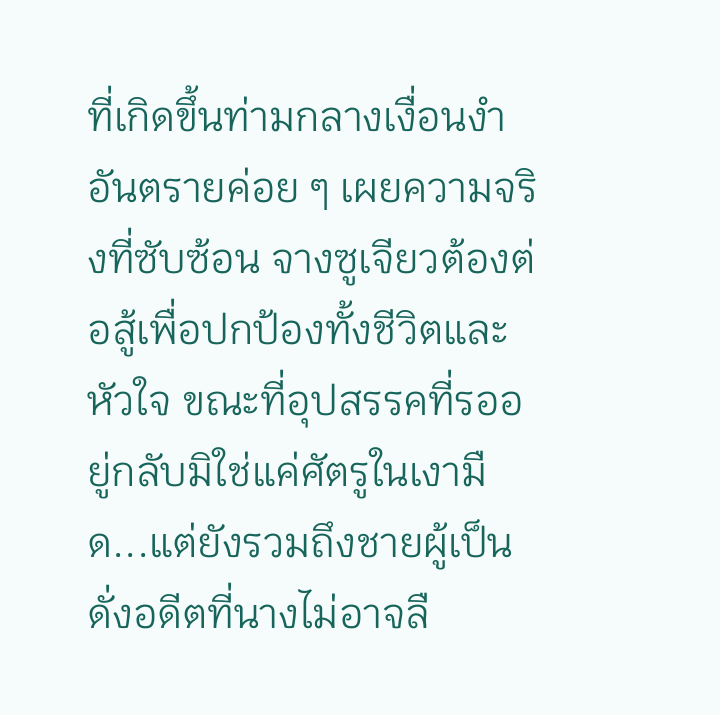ที่เกิดขึ้นท่ามกลางเงื่อนงำอันตรายค่อย ๆ เผยความจริงที่ซับซ้อน จางซูเจียวต้องต่อสู้เพื่อปกป้องทั้งชีวิตและหัวใจ ขณะที่อุปสรรคที่รออยู่กลับมิใช่แค่ศัตรูในเงามืด...แต่ยังรวมถึงชายผู้เป็นดั่งอดีตที่นางไม่อาจลื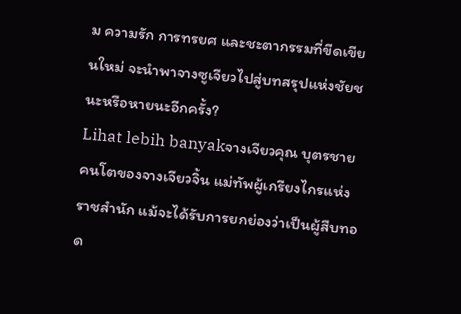ม ความรัก การทรยศ และชะตากรรมที่ขีดเขียนใหม่ จะนำพาจางซูเจียวไปสู่บทสรุปแห่งชัยชนะหรือหายนะอีกครั้ง?
Lihat lebih banyakจางเจียวคุณ บุตรชายคนโตของจางเจียวจิ้น แม่ทัพผู้เกรียงไกรแห่งราชสำนัก แม้จะได้รับการยกย่องว่าเป็นผู้สืบทอด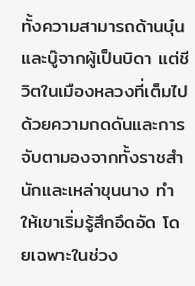ทั้งความสามารถด้านบุ๋นและบู๊จากผู้เป็นบิดา แต่ชีวิตในเมืองหลวงที่เต็มไปด้วยความกดดันและการจับตามองจากทั้งราชสำนักและเหล่าขุนนาง ทำให้เขาเริ่มรู้สึกอึดอัด โดยเฉพาะในช่วง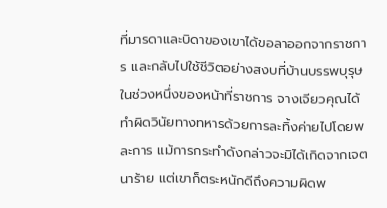ที่มารดาและบิดาของเขาได้ขอลาออกจากราชการ และกลับไปใช้ชีวิตอย่างสงบที่บ้านบรรพบุรุษในช่วงหนึ่งของหน้าที่ราชการ จางเจียวคุณได้ทำผิดวินัยทางทหารด้วยการละทิ้งค่ายไปโดยพละการ แม้การกระทำดังกล่าวจะมิได้เกิดจากเจตนาร้าย แต่เขาก็ตระหนักดีถึงความผิดพ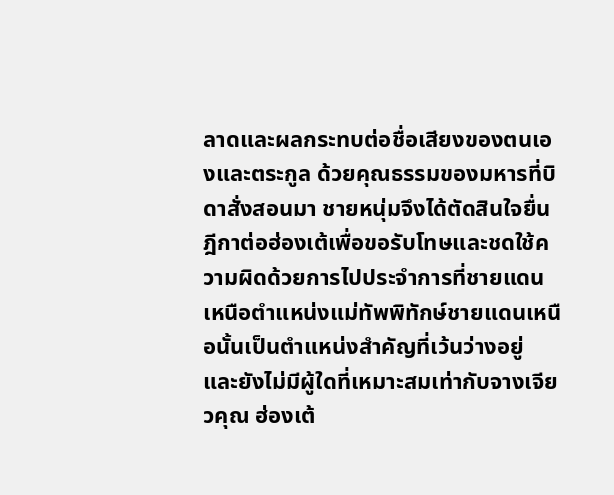ลาดและผลกระทบต่อชื่อเสียงของตนเองและตระกูล ด้วยคุณธรรมของมหารที่บิดาสั่งสอนมา ชายหนุ่มจึงได้ตัดสินใจยื่นฎีกาต่อฮ่องเต้เพื่อขอรับโทษและชดใช้ความผิดด้วยการไปประจำการที่ชายแดนเหนือตำแหน่งแม่ทัพพิทักษ์ชายแดนเหนือนั้นเป็นตำแหน่งสำคัญที่เว้นว่างอยู่ และยังไม่มีผู้ใดที่เหมาะสมเท่ากับจางเจียวคุณ ฮ่องเต้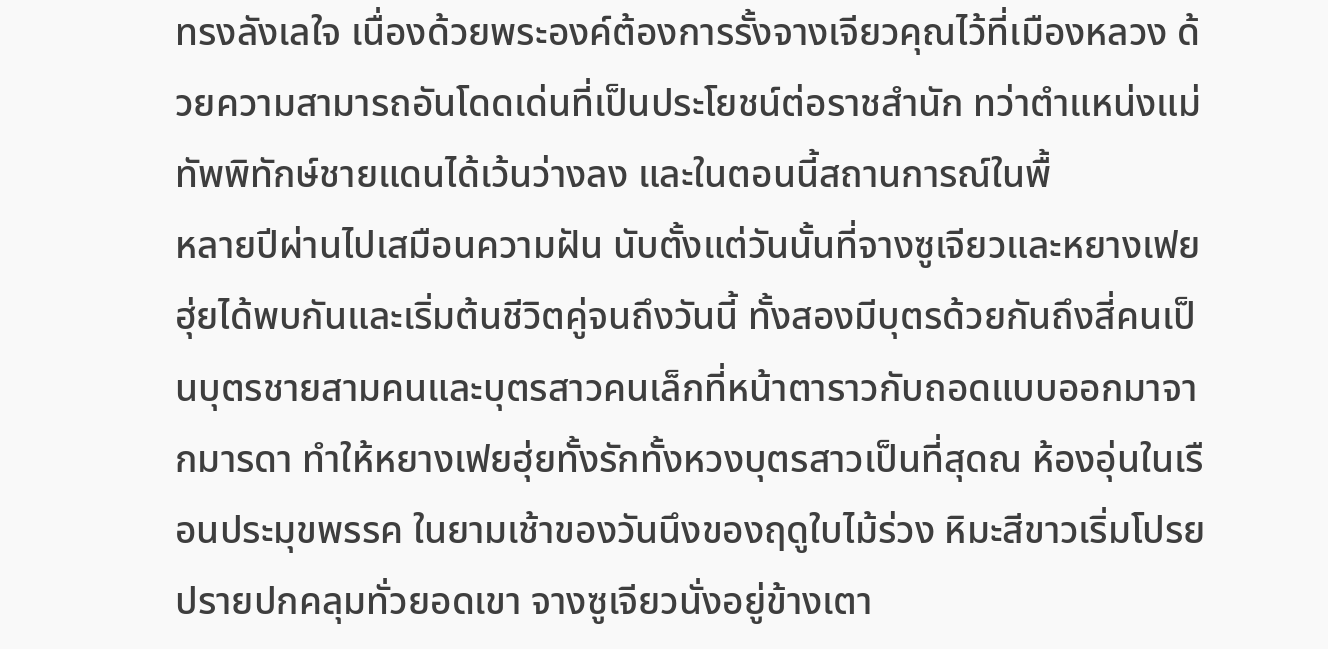ทรงลังเลใจ เนื่องด้วยพระองค์ต้องการรั้งจางเจียวคุณไว้ที่เมืองหลวง ด้วยความสามารถอันโดดเด่นที่เป็นประโยชน์ต่อราชสำนัก ทว่าตำแหน่งแม่ทัพพิทักษ์ชายแดนได้เว้นว่างลง และในตอนนี้สถานการณ์ในพื้
หลายปีผ่านไปเสมือนความฝัน นับตั้งแต่วันนั้นที่จางซูเจียวและหยางเฟยฮุ่ยได้พบกันและเริ่มต้นชีวิตคู่จนถึงวันนี้ ทั้งสองมีบุตรด้วยกันถึงสี่คนเป็นบุตรชายสามคนและบุตรสาวคนเล็กที่หน้าตาราวกับถอดแบบออกมาจากมารดา ทำให้หยางเฟยฮุ่ยทั้งรักทั้งหวงบุตรสาวเป็นที่สุดณ ห้องอุ่นในเรือนประมุขพรรค ในยามเช้าของวันนึงของฤดูใบไม้ร่วง หิมะสีขาวเริ่มโปรยปรายปกคลุมทั่วยอดเขา จางซูเจียวนั่งอยู่ข้างเตา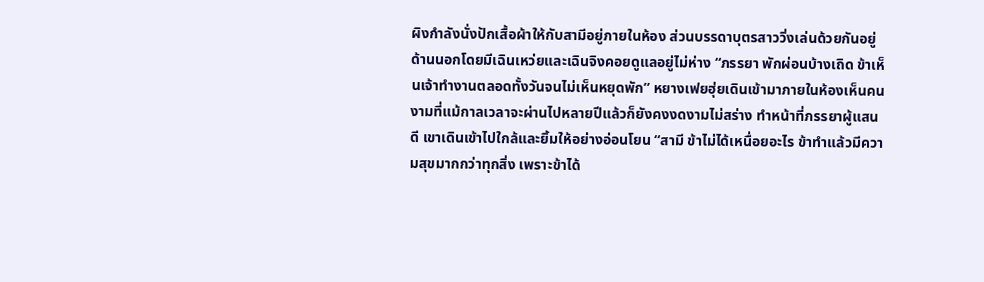ผิงกำลังนั่งปักเสื้อผ้าให้กับสามีอยู่ภายในห้อง ส่วนบรรดาบุตรสาววิ่งเล่นด้วยกันอยู่ด้านนอกโดยมีเฉินเหว่ยและเฉินจิงคอยดูแลอยู่ไม่ห่าง “ภรรยา พักผ่อนบ้างเถิด ข้าเห็นเจ้าทำงานตลอดทั้งวันจนไม่เห็นหยุดพัก” หยางเฟยฮุ่ยเดินเข้ามาภายในห้องเห็นคนงามที่แม้กาลเวลาจะผ่านไปหลายปีแล้วก็ยังคงงดงามไม่สร่าง ทำหน้าที่ภรรยาผู้แสนดี เขาเดินเข้าไปใกล้และยิ้มให้อย่างอ่อนโยน “สามี ข้าไม่ได้เหนื่อยอะไร ข้าทำแล้วมีความสุขมากกว่าทุกสิ่ง เพราะข้าได้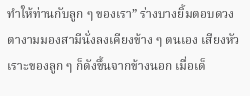ทำให้ท่านกับลูก ๆ ของเรา” ร่างบางยิ้มตอบดวงตางามมองสามีนั่งลงเคียงข้าง ๆ ตนเอง เสียงหัวเราะของลูก ๆ ก็ดังขึ้นจากข้างนอก เมื่อเด็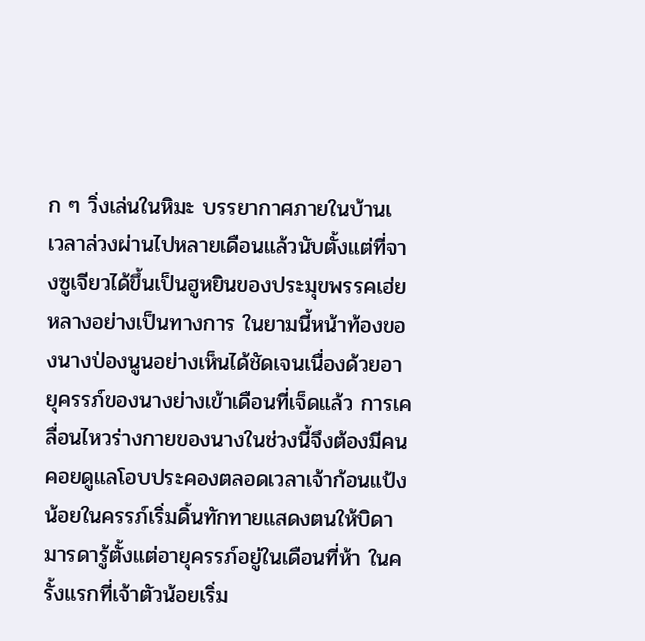ก ๆ วิ่งเล่นในหิมะ บรรยากาศภายในบ้านเ
เวลาล่วงผ่านไปหลายเดือนแล้วนับตั้งแต่ที่จางซูเจียวได้ขึ้นเป็นฮูหยินของประมุขพรรคเฮ่ยหลางอย่างเป็นทางการ ในยามนี้หน้าท้องของนางป่องนูนอย่างเห็นได้ชัดเจนเนื่องด้วยอายุครรภ์ของนางย่างเข้าเดือนที่เจ็ดแล้ว การเคลื่อนไหวร่างกายของนางในช่วงนี้จึงต้องมีคนคอยดูแลโอบประคองตลอดเวลาเจ้าก้อนแป้งน้อยในครรภ์เริ่มดิ้นทักทายแสดงตนให้บิดามารดารู้ตั้งแต่อายุครรภ์อยู่ในเดือนที่ห้า ในครั้งแรกที่เจ้าตัวน้อยเริ่ม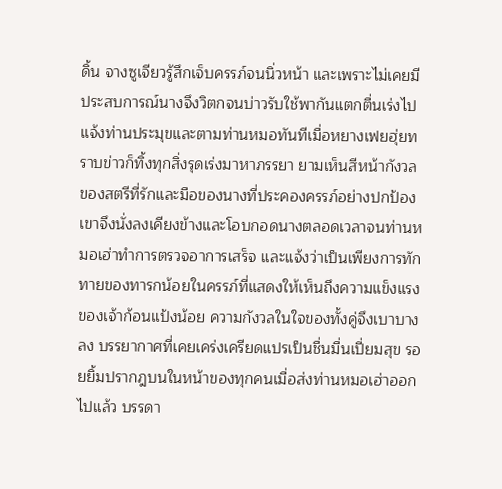ดิ้น จางซูเจียวรู้สึกเจ็บครรภ์จนนิ่วหน้า และเพราะไม่เคยมีประสบการณ์นางจึงวิตกจนบ่าวรับใช้พากันแตกตื่นเร่งไปแจ้งท่านประมุขและตามท่านหมอทันทีเมื่อหยางเฟยฮุ่ยทราบข่าวก็ทิ้งทุกสิ่งรุดเร่งมาหาภรรยา ยามเห็นสีหน้ากังวลของสตรีที่รักและมือของนางที่ประคองครรภ์อย่างปกป้องเขาจึงนั่งลงเคียงข้างและโอบกอดนางตลอดเวลาจนท่านหมอเฮ่าทำการตรวจอาการเสร็จ และแจ้งว่าเป็นเพียงการทักทายของทารกน้อยในครรภ์ที่แสดงให้เห็นถึงความแข็งแรงของเจ้าก้อนแป้งน้อย ความกังวลในใจของทั้งคู่จึงเบาบางลง บรรยากาศที่เคยเคร่งเครียดแปรเป็นชื่นมื่นเปี่ยมสุข รอยยิ้มปรากฎบนในหน้าของทุกคนเมื่อส่งท่านหมอเฮ่าออกไปแล้ว บรรดา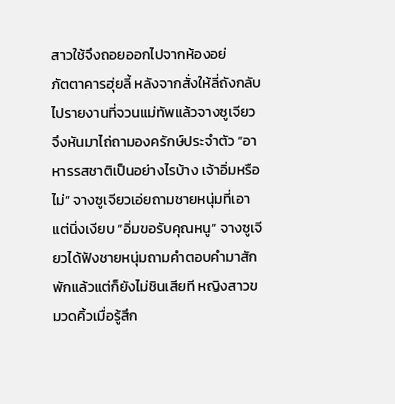สาวใช้จึงถอยออกไปจากห้องอย่
ภัตตาคารฮุ่ยลี้ หลังจากสั่งให้ลี่ถังกลับไปรายงานที่จวนแม่ทัพแล้วจางซูเจียวจึงหันมาไถ่ถามองครักษ์ประจำตัว “อาหารรสชาติเป็นอย่างไรบ้าง เจ้าอิ่มหรือไม่” จางซูเจียวเอ่ยถามชายหนุ่มที่เอาแต่นิ่งเงียบ “อิ่มขอรับคุณหนู” จางซูเจียวได้ฟังชายหนุ่มถามคำตอบคำมาสักพักแล้วแต่ก็ยังไม่ชินเสียที หญิงสาวขมวดคิ้วเมื่อรู้สึก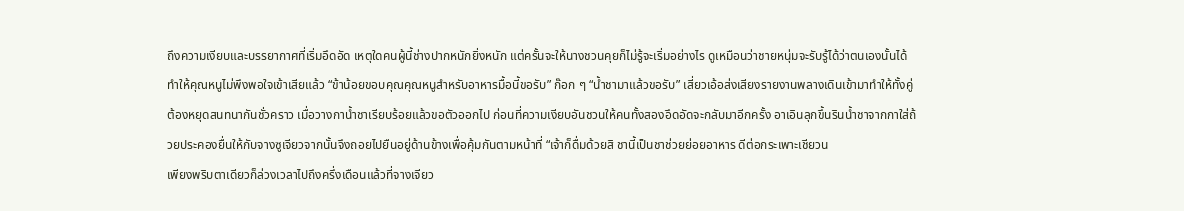ถึงความเงียบและบรรยากาศที่เริ่มอึดอัด เหตุใดคนผู้นี้ช่างปากหนักยิ่งหนัก แต่ครั้นจะให้นางชวนคุยก็ไม่รู้จะเริ่มอย่างไร ดูเหมือนว่าชายหนุ่มจะรับรู้ได้ว่าตนเองนั้นได้ทำให้คุณหนูไม่พึงพอใจเข้าเสียแล้ว “ข้าน้อยขอบคุณคุณหนูสำหรับอาหารมื้อนี้ขอรับ” ก๊อก ๆ “น้ำชามาแล้วขอรับ” เสี่ยวเอ้อส่งเสียงรายงานพลางเดินเข้ามาทำให้ทั้งคู่ต้องหยุดสนทนากันชั่วคราว เมื่อวางกาน้ำชาเรียบร้อยแล้วขอตัวออกไป ก่อนที่ความเงียบอันชวนให้คนทั้งสองอึดอัดจะกลับมาอีกครั้ง อาเอินลุกขึ้นรินน้ำชาจากกาใส่ถ้วยประคองยื่นให้กับจางซูเจียวจากนั้นจึงถอยไปยืนอยู่ด้านข้างเพื่อคุ้มกันตามหน้าที่ “เจ้าก็ดื่มด้วยสิ ชานี้เป็นชาช่วยย่อยอาหาร ดีต่อกระเพาะเชียวน
เพียงพริบตาเดียวก็ล่วงเวลาไปถึงครึ่งเดือนแล้วที่จางเจียว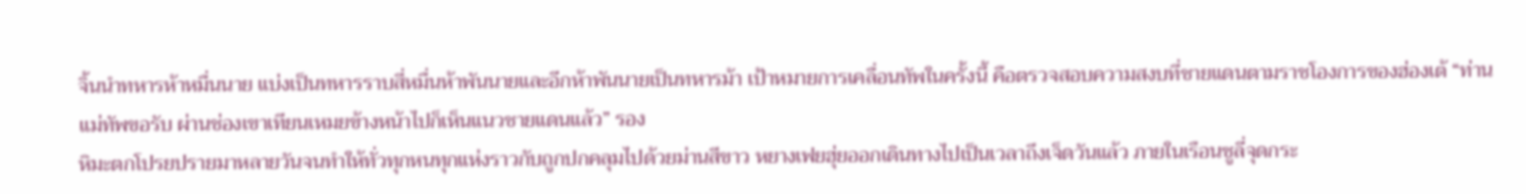จิ้นนำทหารห้าหมื่นนาย แบ่งเป็นทหารราบสี่หมื่นห้าพันนายและอีกห้าพันนายเป็นทหารม้า เป้าหมายการเคลื่อนทัพในครั้งนี้ คือตรวจสอบความสงบที่ชายแดนตามราชโองการของฮ่องเต้ “ท่านแม่ทัพขอรับ ผ่านช่องเขาเทียนเหมยข้างหน้าไปก็เห็นแนวชายแดนแล้ว” รอง
หิมะตกโปรยปรายมาหลายวันจนทำให้ทั่วทุกหนทุกแห่งราวกับถูกปกคลุมไปด้วยม่านสีขาว หยางเฟยฮุ่ยออกเดินทางไปเป็นเวลาถึงเจ็ดวันแล้ว ภายในเรือนซูลี่จุดกระ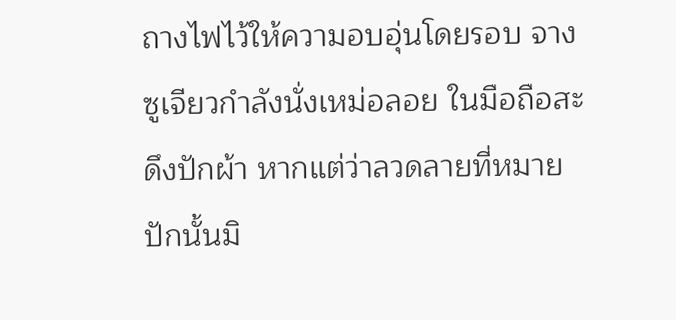ถางไฟไว้ให้ความอบอุ่นโดยรอบ จางซูเจียวกำลังนั่งเหม่อลอย ในมือถือสะดึงปักผ้า หากแต่ว่าลวดลายที่หมายปักนั้นมิ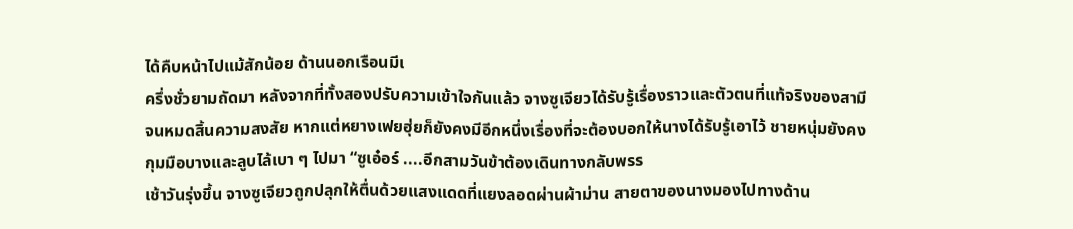ได้คืบหน้าไปแม้สักน้อย ด้านนอกเรือนมีเ
ครึ่งชั่วยามถัดมา หลังจากที่ทั้งสองปรับความเข้าใจกันแล้ว จางซูเจียวได้รับรู้เรื่องราวและตัวตนที่แท้จริงของสามีจนหมดสิ้นความสงสัย หากแต่หยางเฟยฮุ่ยก็ยังคงมีอีกหนึ่งเรื่องที่จะต้องบอกให้นางได้รับรู้เอาไว้ ชายหนุ่มยังคงกุมมือบางและลูบไล้เบา ๆ ไปมา “ซูเอ๋อร์ ....อีกสามวันข้าต้องเดินทางกลับพรร
เช้าวันรุ่งขึ้น จางซูเจียวถูกปลุกให้ตื่นด้วยแสงแดดที่แยงลอดผ่านผ้าม่าน สายตาของนางมองไปทางด้าน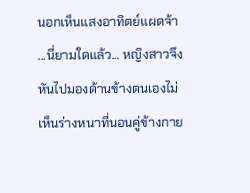นอกเห็นแสงอาทิตย์แผดจ้า ...นี่ยามใดแล้ว... หญิงสาวจึงหันไปมองด้านข้างตนเองไม่เห็นร่างหนาที่นอนคู่ข้างกาย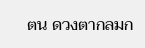ตน ดวงตากลมก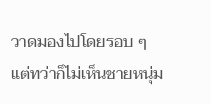วาดมองไปโดยรอบ ๆ แต่ทว่าก็ไม่เห็นชายหนุ่ม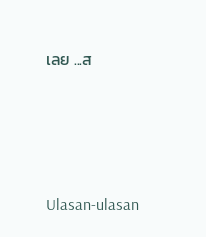เลย ...ส






Ulasan-ulasan